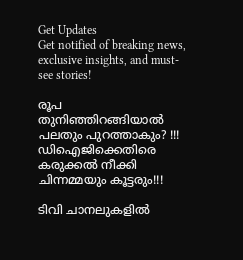Get Updates
Get notified of breaking news, exclusive insights, and must-see stories!

രൂപ തുനിഞ്ഞിറങ്ങിയാൽ പലതും പുറത്താകും? !!! ഡിഐജിക്കെതിരെ കരുക്കൽ നീക്കി ചിന്നമ്മയും കൂട്ടരും!!!

ടിവി ചാനലുകളിൽ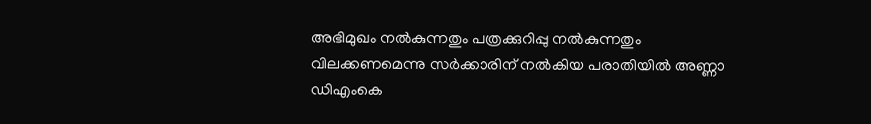അഭിമുഖം നൽകുന്നതും പത്രക്കുറിപ്പു നൽകുന്നതും വിലക്കണമെന്നു സർക്കാരിന് നൽകിയ പരാതിയിൽ അണ്ണാ ഡിഎംകെ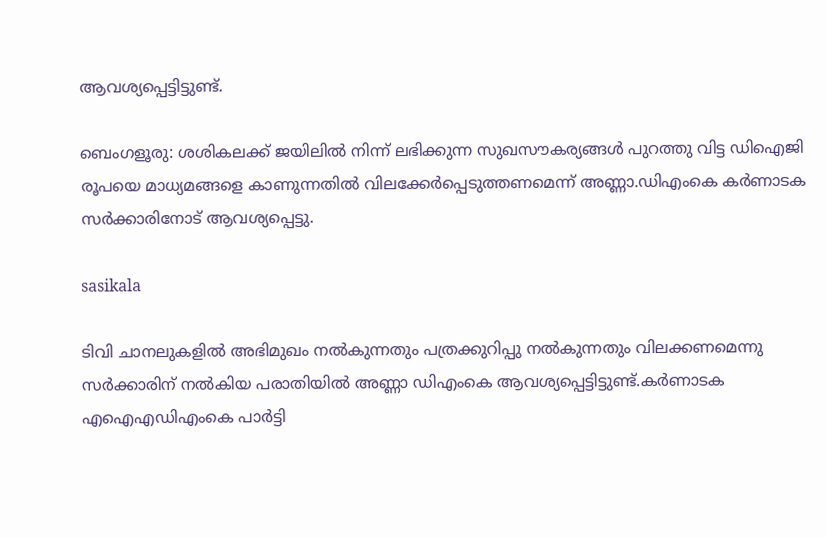ആവശ്യപ്പെട്ടിട്ടുണ്ട്.

ബെംഗളൂരു: ശശികലക്ക് ജയിലിൽ നിന്ന് ലഭിക്കുന്ന സുഖസൗകര്യങ്ങൾ പുറത്തു വിട്ട ഡിഐജി രൂപയെ മാധ്യമങ്ങളെ കാണുന്നതിൽ വിലക്കേർപ്പെടുത്തണമെന്ന് അണ്ണാ.ഡിഎംകെ കർണാടക സർക്കാരിനോട് ആവശ്യപ്പെട്ടു.

sasikala

ടിവി ചാനലുകളിൽ അഭിമുഖം നൽകുന്നതും പത്രക്കുറിപ്പു നൽകുന്നതും വിലക്കണമെന്നു സർക്കാരിന് നൽകിയ പരാതിയിൽ അണ്ണാ ഡിഎംകെ ആവശ്യപ്പെട്ടിട്ടുണ്ട്.കർണാടക എഐഎഡിഎംകെ പാർട്ടി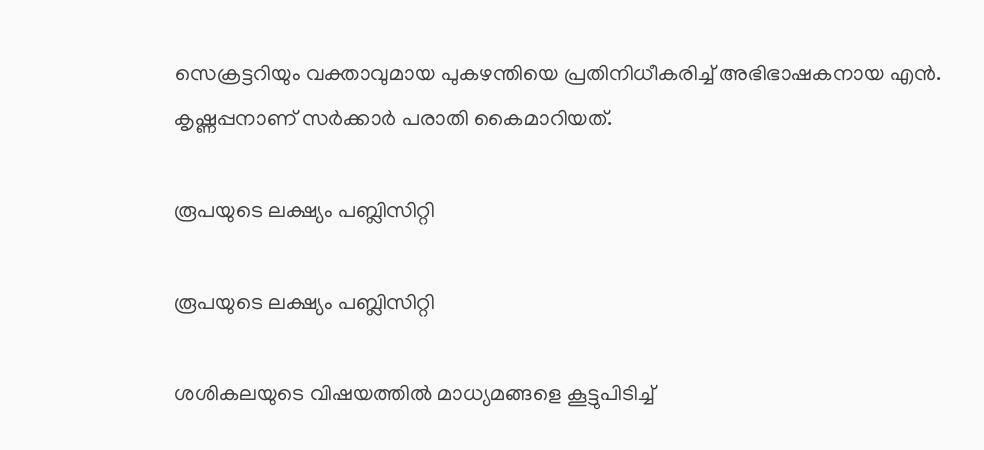സെക്രട്ടറിയും വക്താവുമായ പുകഴന്തിയെ പ്രതിനിധീകരിച്ച് അഭിഭാഷകനായ എൻ. കൃഷ്ണപ്പനാണ് സർക്കാർ പരാതി കൈമാറിയത്.

രൂപയുടെ ലക്ഷ്യം പബ്ലിസിറ്റി

രൂപയുടെ ലക്ഷ്യം പബ്ലിസിറ്റി

ശശികലയുടെ വിഷയത്തിൽ മാധ്യമങ്ങളെ കൂട്ടുപിടിച്ച്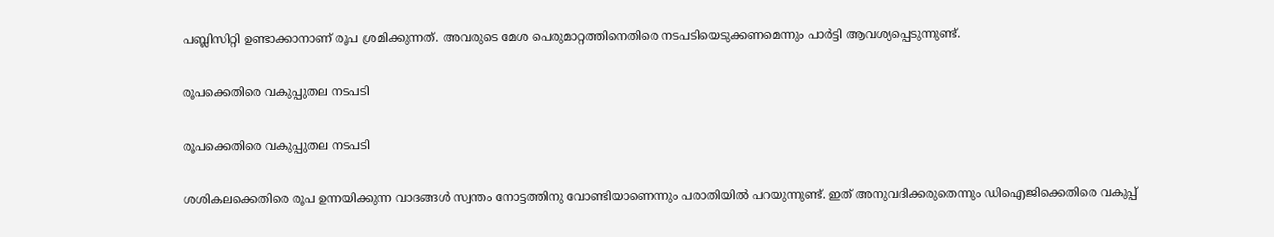പബ്ലിസിറ്റി ഉണ്ടാക്കാനാണ് രൂപ ശ്രമിക്കുന്നത്. അവരുടെ മേശ പെരുമാറ്റത്തിനെതിരെ നടപടിയെടുക്കണമെന്നും പാർട്ടി ആവശ്യപ്പെടുന്നുണ്ട്.

രൂപക്കെതിരെ വകുപ്പുതല നടപടി

രൂപക്കെതിരെ വകുപ്പുതല നടപടി

ശശികലക്കെതിരെ രൂപ ഉന്നയിക്കുന്ന വാദങ്ങൾ സ്വന്തം നോട്ടത്തിനു വോണ്ടിയാണെന്നും പരാതിയിൽ പറയുന്നുണ്ട്. ഇത് അനുവദിക്കരുതെന്നും ഡിഐജിക്കെതിരെ വകുപ്പ്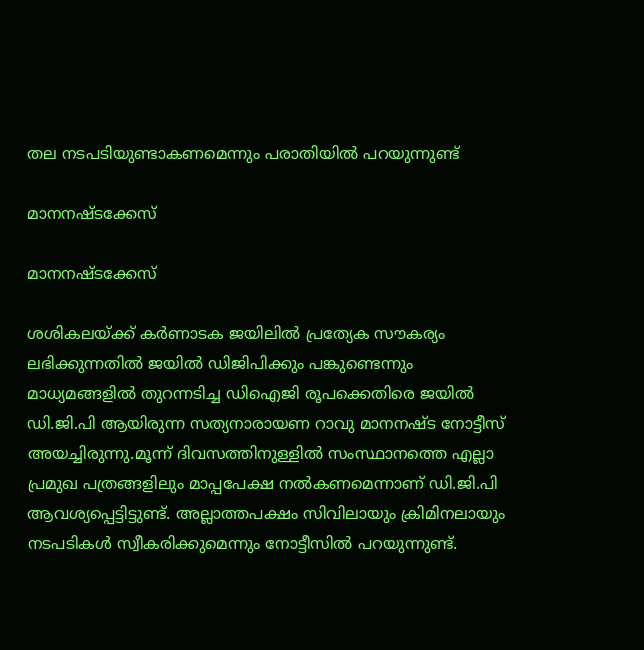തല നടപടിയുണ്ടാകണമെന്നും പരാതിയിൽ പറയുന്നുണ്ട്

മാനനഷ്ടക്കേസ്

മാനനഷ്ടക്കേസ്

ശശികലയ്ക്ക് കർണാടക ജയിലിൽ പ്രത്യേക സൗകര്യം ലഭിക്കുന്നതിൽ ജയിൽ ഡിജിപിക്കും പങ്കുണ്ടെന്നും മാധ്യമങ്ങളിൽ തുറന്നടിച്ച ഡിഐജി രൂപക്കെതിരെ ജയിൽ ഡി.ജി.പി ആയിരുന്ന സത്യനാരായണ റാവു മാനനഷ്ട നോട്ടീസ് അയച്ചിരുന്നു.മൂന്ന് ദിവസത്തിനുള്ളിൽ സംസ്ഥാനത്തെ എല്ലാ പ്രമുഖ പത്രങ്ങളിലും മാപ്പപേക്ഷ നൽകണമെന്നാണ് ഡി.ജി.പി ആവശ്യപ്പെട്ടിട്ടുണ്ട്. അല്ലാത്തപക്ഷം സിവിലായും ക്രിമിനലായും നടപടികൾ സ്വീകരിക്കുമെന്നും നോട്ടീസിൽ പറയുന്നുണ്ട്.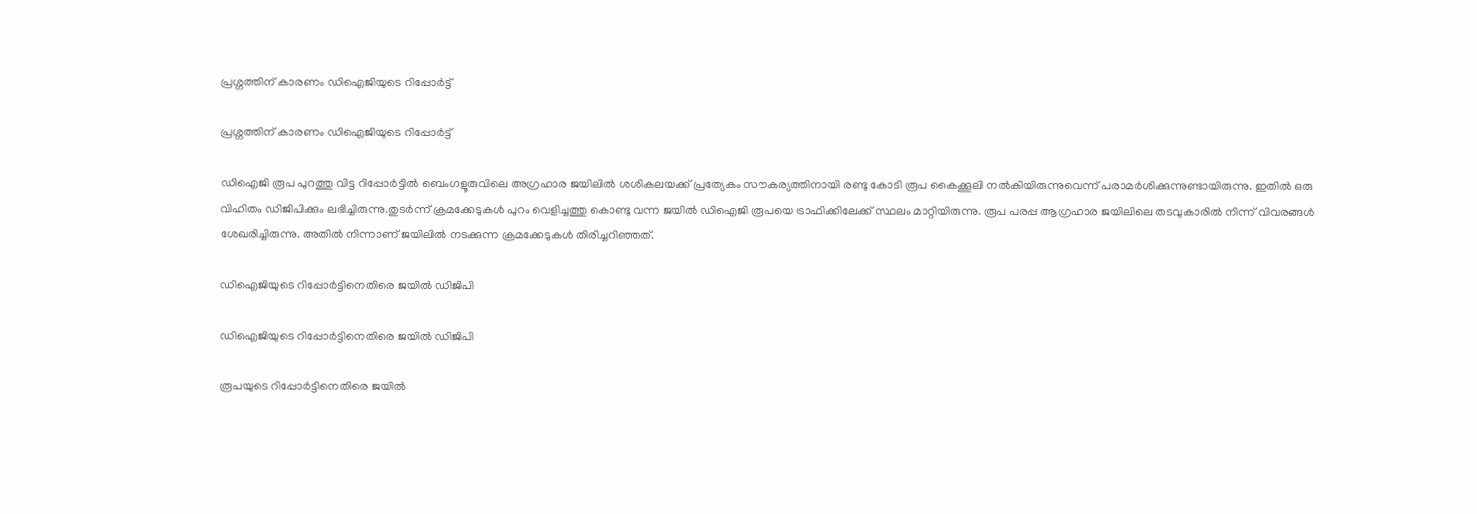പ്രശ്നത്തിന് കാരണം ഡിഐജിയുടെ റിപ്പോർട്ട്

പ്രശ്നത്തിന് കാരണം ഡിഐജിയുടെ റിപ്പോർട്ട്

ഡിഐജി രൂപ പുറത്തു വിട്ട റിപ്പോർട്ടിൽ ബെംഗളൂരുവിലെ അഗ്രഹാര ജയിലിൽ ശശികലയക്ക് പ്രത്യേകം സൗകര്യത്തിനായി രണ്ടു കോടി രൂപ കൈക്കൂലി നൽകിയിരുന്നുവെന്ന് പരാമർശിക്കുന്നുണ്ടായിരുന്നു. ഇതിൽ ഒരു വിഹിതം ഡിജിപിക്കും ലഭിച്ചിരുന്നു.തുടർന്ന് ക്രമക്കേടുകൾ പുറം വെളിച്ചത്തു കൊണ്ടു വന്ന ജയിൽ ഡിഐജി രൂപയെ ട്രാഫിക്കിലേക്ക് സ്ഥലം മാറ്റിയിരുന്നു. രൂപ പരപ്പ ആഗ്രഹാര ജയിലിലെ തടവുകാരിൽ നിന്ന് വിവരങ്ങൾ ശേഖരിച്ചിരുന്നു. അതിൽ നിന്നാണ് ജയിലിൽ നടക്കുന്ന ക്രമക്കേടുകൾ തിരിച്ചറിഞ്ഞത്.

ഡിഐജിയുടെ റിപ്പോർട്ടിനെതിരെ ജയിൽ ഡിജിപി

ഡിഐജിയുടെ റിപ്പോർട്ടിനെതിരെ ജയിൽ ഡിജിപി

രൂപയുടെ റിപ്പോർട്ടിനെതിരെ ജയിൽ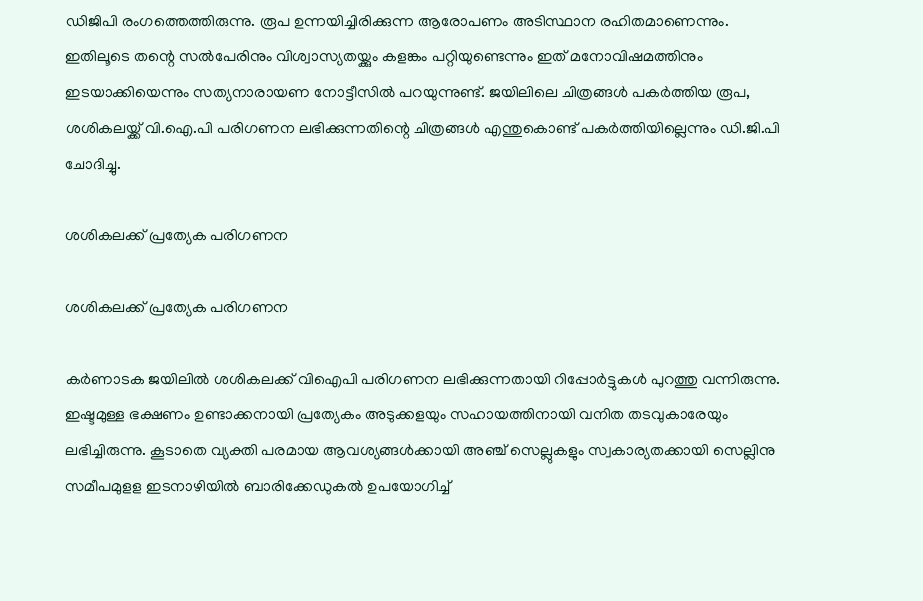ഡിജിപി രംഗത്തെത്തിരുന്നു. രൂപ ഉന്നയിച്ചിരിക്കുന്ന ആരോപണം അടിസ്ഥാന രഹിതമാണെന്നും. ഇതിലൂടെ തന്റെ സൽപേരിനും വിശ്വാസ്യതയ്ക്കും കളങ്കം പറ്റിയുണ്ടെന്നും ഇത് മനോവിഷമത്തിനും ഇടയാക്കിയെന്നും സത്യനാരായണ നോട്ടീസിൽ പറയുന്നുണ്ട്. ജയിലിലെ ചിത്രങ്ങൾ പകർത്തിയ രൂപ, ശശികലയ്ക്ക് വി.ഐ.പി പരിഗണന ലഭിക്കുന്നതിന്റെ ചിത്രങ്ങൾ എന്തുകൊണ്ട് പകർത്തിയില്ലെന്നും ഡി.ജി.പി ചോദിച്ചു.

ശശികലക്ക് പ്രത്യേക പരിഗണന

ശശികലക്ക് പ്രത്യേക പരിഗണന

കർണാടക ജയിലിൽ ശശികലക്ക് വിഐപി പരിഗണന ലഭിക്കുന്നതായി റിപ്പോർട്ടുകൾ പുറത്തു വന്നിരുന്നു. ഇഷ്ടമുള്ള ഭക്ഷണം ഉണ്ടാക്കനായി പ്രത്യേകം അടുക്കളയും സഹായത്തിനായി വനിത തടവുകാരേയും ലഭിച്ചിരുന്നു. കൂടാതെ വ്യക്തി പരമായ ആവശ്യങ്ങൾക്കായി അഞ്ച് സെല്ലുകളും സ്വകാര്യതക്കായി സെല്ലിനു സമീപമുളള ഇടനാഴിയിൽ ബാരിക്കേഡുകൽ ഉപയോഗിച്ച്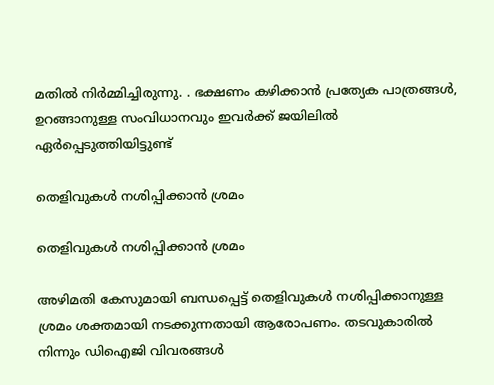മതിൽ നിർമ്മിച്ചിരുന്നു. . ഭക്ഷണം കഴിക്കാൻ പ്രത്യേക പാത്രങ്ങൾ, ഉറങ്ങാനുള്ള സംവിധാനവും ഇവർക്ക് ജയിലിൽ ഏർപ്പെടുത്തിയിട്ടുണ്ട്

തെളിവുകൾ നശിപ്പിക്കാൻ ശ്രമം

തെളിവുകൾ നശിപ്പിക്കാൻ ശ്രമം

അഴിമതി കേസുമായി ബന്ധപ്പെട്ട് തെളിവുകൾ നശിപ്പിക്കാനുള്ള ശ്രമം ശക്തമായി നടക്കുന്നതായി ആരോപണം. തടവുകാരിൽ നിന്നും ഡിഐജി വിവരങ്ങൾ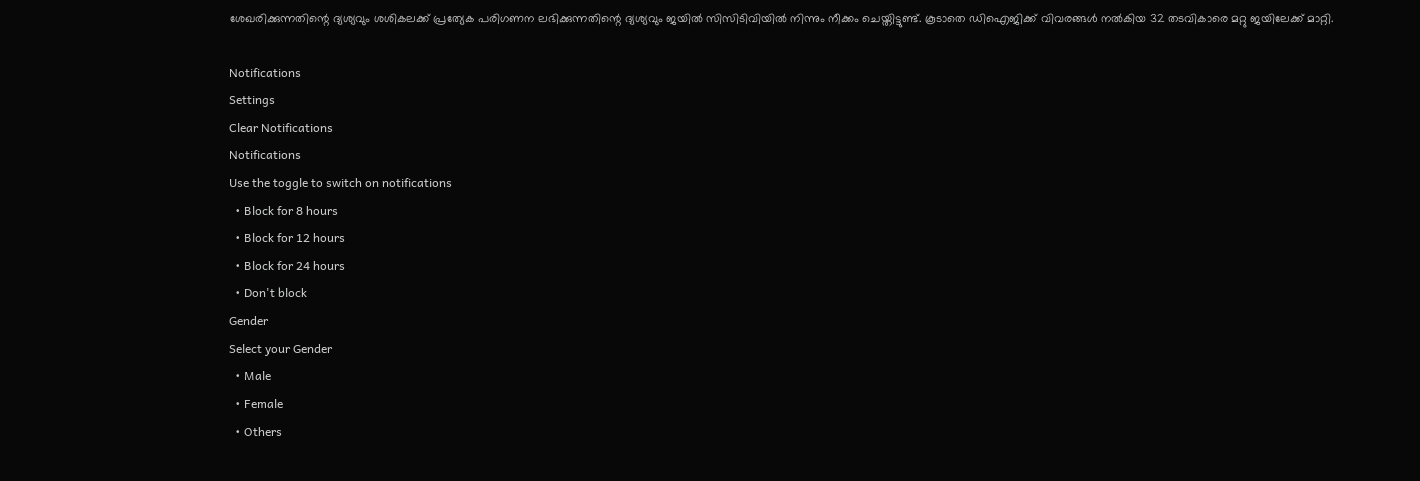ശേഖരിക്കുന്നതിന്റെ ദ്യശ്യവും ശശികലക്ക് പ്രത്യേക പരിഗണന ലഭിക്കുന്നതിന്റെ ദ്യശ്യവും ജയിൽ സിസിടിവിയിൽ നിന്നും നീക്കം ചെയ്തിട്ടുണ്ട്. കൂടാതെ ‍ഡിഐജിക്ക് വിവരങ്ങൾ നൽകിയ 32 തടവികാരെ മറ്റു ജയിലേക്ക് മാറ്റി.

Notifications
Settings
Clear Notifications
Notifications
Use the toggle to switch on notifications
  • Block for 8 hours
  • Block for 12 hours
  • Block for 24 hours
  • Don't block
Gender
Select your Gender
  • Male
  • Female
  • Others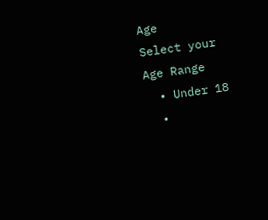Age
Select your Age Range
  • Under 18
  •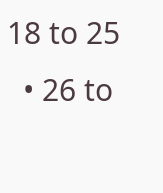18 to 25
  • 26 to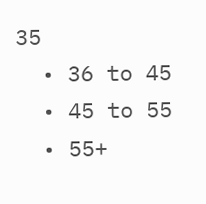35
  • 36 to 45
  • 45 to 55
  • 55+